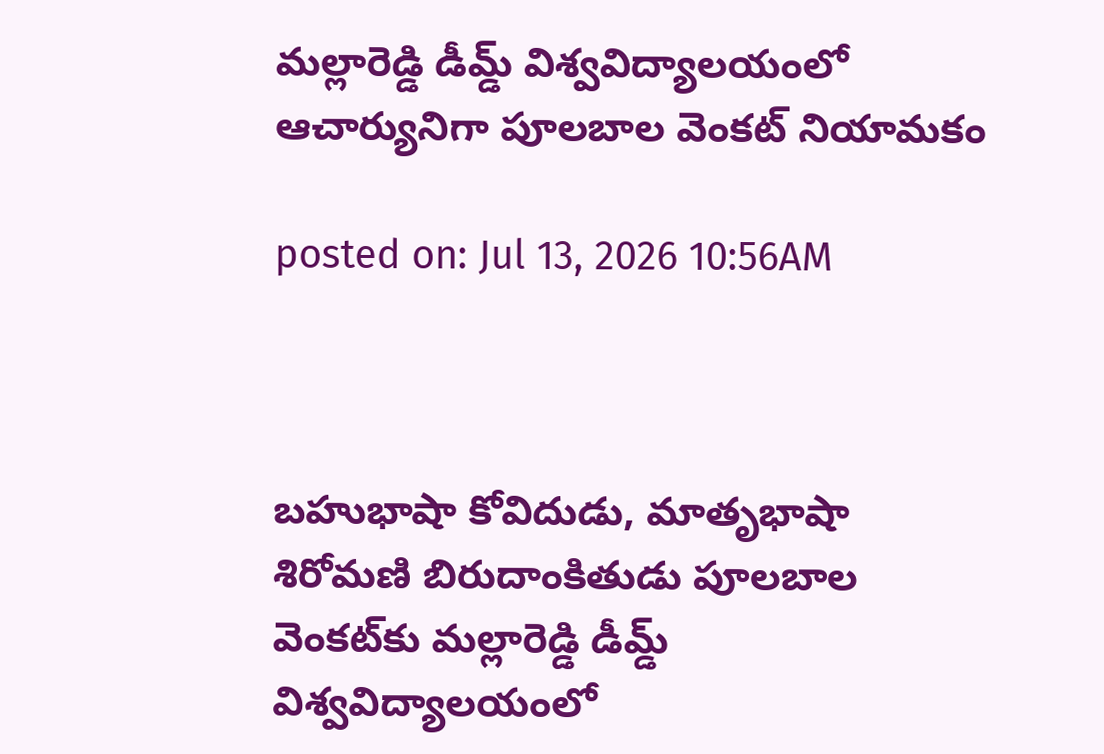మల్లారెడ్డి డీమ్డ్ విశ్వవిద్యాలయంలో ఆచార్యునిగా పూలబాల వెంకట్‌ నియామకం

posted on: Jul 13, 2026 10:56AM



బహుభాషా కోవిదుడు, మాతృభాషా శిరోమణి బిరుదాంకితుడు పూలబాల వెంకట్‌కు మల్లారెడ్డి డీమ్డ్ విశ్వవిద్యాలయంలో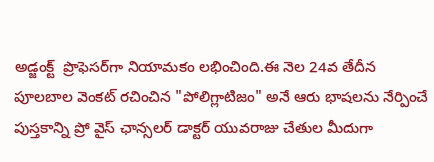అడ్జంక్ట్  ప్రొఫెసర్‌గా నియామకం లభించింది.ఈ నెల 24వ తేదీన పూలబాల వెంకట్ రచించిన "పోలిగ్లాటిజం" అనే ఆరు భాషలను నేర్పించే పుస్తకాన్ని ప్రో వైస్ ఛాన్సలర్ డాక్టర్ యువరాజు చేతుల మీదుగా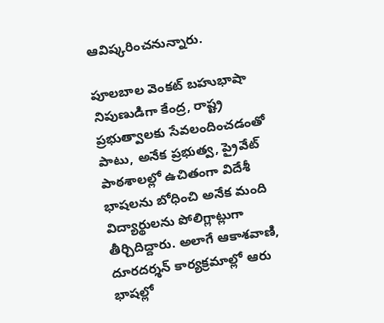ఆవిష్కరించనున్నారు.

పూలబాల వెంకట్ బహుభాషా నిపుణుడిగా కేంద్ర, రాష్ట్ర ప్రభుత్వాలకు సేవలందించడంతో పాటు, అనేక ప్రభుత్వ, ప్రైవేట్ పాఠశాలల్లో ఉచితంగా విదేశీ భాషలను బోధించి అనేక మంది విద్యార్థులను పోలిగ్లాట్లుగా తీర్చిదిద్దారు. అలాగే ఆకాశవాణి, దూరదర్శన్ కార్యక్రమాల్లో ఆరు భాషల్లో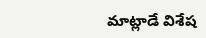మాట్లాడే విశేష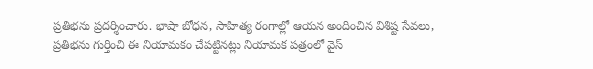ప్రతిభను ప్రదర్శించారు. భాషా బోధన, సాహిత్య రంగాల్లో ఆయన అందించిన విశిష్ట సేవలు, ప్రతిభను గుర్తించి ఈ నియామకం చేపట్టినట్లు నియామక పత్రంలో వైస్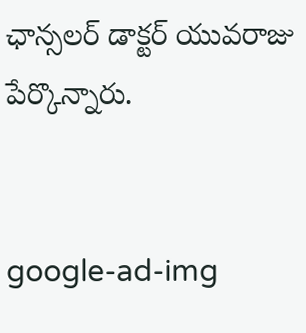ఛాన్సలర్ డాక్టర్ యువరాజు పేర్కొన్నారు.


google-ad-img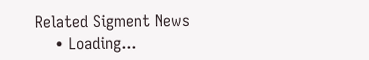Related Sigment News
    • Loading...